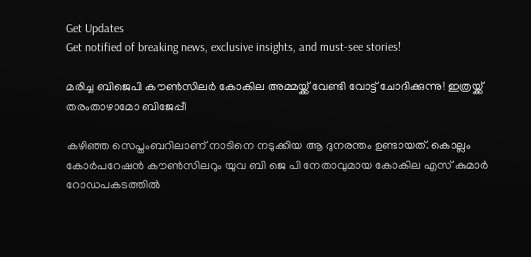Get Updates
Get notified of breaking news, exclusive insights, and must-see stories!

മരിച്ച ബിജെപി കൗണ്‍സിലര്‍ കോകില അമ്മയ്ക്ക് വേണ്ടി വോട്ട് ചോദിക്കുന്നു! ഇത്രയ്ക്ക് തരംതാഴാമോ ബിജേപ്പീ

കഴിഞ്ഞ സെപ്തംബറിലാണ് നാടിനെ നടുക്കിയ ആ ദുനരന്തം ഉണ്ടായത്. കൊല്ലം കോര്‍പറേഷന്‍ കൗണ്‍സിലറും യുവ ബി ജെ പി നേതാവുമായ കോകില എസ് കുമാര്‍ റോഡപകടത്തില്‍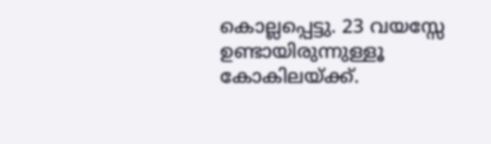കൊല്ലപ്പെട്ടു. 23 വയസ്സേ ഉണ്ടായിരുന്നുള്ളൂ കോകിലയ്ക്ക്.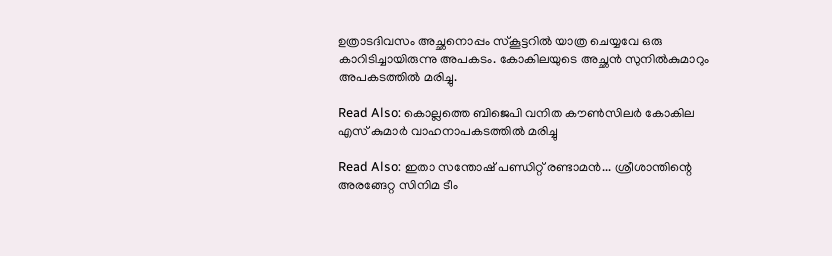ഉത്രാടദിവസം അച്ഛനൊപ്പം സ്‌കൂട്ടറില്‍ യാത്ര ചെയ്യവേ ഒരു കാറിടിച്ചായിരുന്നു അപകടം. കോകിലയുടെ അച്ഛന്‍ സുനില്‍കുമാറും അപകടത്തില്‍ മരിച്ചു.

Read Also: കൊല്ലത്തെ ബിജെപി വനിത കൗണ്‍സിലര്‍ കോകില എസ് കുമാര്‍ വാഹനാപകടത്തില്‍ മരിച്ചു

Read Also: ഇതാ സന്തോഷ് പണ്ഡിറ്റ് രണ്ടാമൻ... ശ്രീശാന്തിന്റെ അരങ്ങേറ്റ സിനിമ ടീം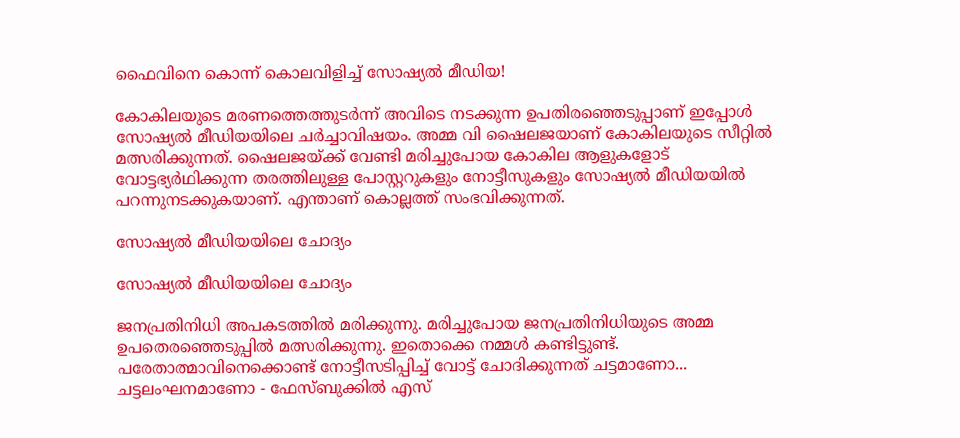ഫൈവിനെ കൊന്ന് കൊലവിളിച്ച് സോഷ്യല്‍ മീഡിയ!

കോകിലയുടെ മരണത്തെത്തുടര്‍ന്ന് അവിടെ നടക്കുന്ന ഉപതിരഞ്ഞെടുപ്പാണ് ഇപ്പോള്‍ സോഷ്യല്‍ മീഡിയയിലെ ചര്‍ച്ചാവിഷയം. അമ്മ വി ഷൈലജയാണ് കോകിലയുടെ സീറ്റില്‍ മത്സരിക്കുന്നത്. ഷൈലജയ്ക്ക് വേണ്ടി മരിച്ചുപോയ കോകില ആളുകളോട് വോട്ടഭ്യര്‍ഥിക്കുന്ന തരത്തിലുള്ള പോസ്റ്ററുകളും നോട്ടീസുകളും സോഷ്യല്‍ മീഡിയയില്‍ പറന്നുനടക്കുകയാണ്. എന്താണ് കൊല്ലത്ത് സംഭവിക്കുന്നത്.

സോഷ്യല്‍ മീഡിയയിലെ ചോദ്യം

സോഷ്യല്‍ മീഡിയയിലെ ചോദ്യം

ജനപ്രതിനിധി അപകടത്തില്‍ മരിക്കുന്നു. മരിച്ചുപോയ ജനപ്രതിനിധിയുടെ അമ്മ ഉപതെരഞ്ഞെടുപ്പില്‍ മത്സരിക്കുന്നു. ഇതൊക്കെ നമ്മള്‍ കണ്ടിട്ടുണ്ട്. പരേതാത്മാവിനെക്കൊണ്ട് നോട്ടീസടിപ്പിച്ച് വോട്ട് ചോദിക്കുന്നത് ചട്ടമാണോ... ചട്ടലംഘനമാണോ - ഫേസ്ബുക്കില്‍ എസ്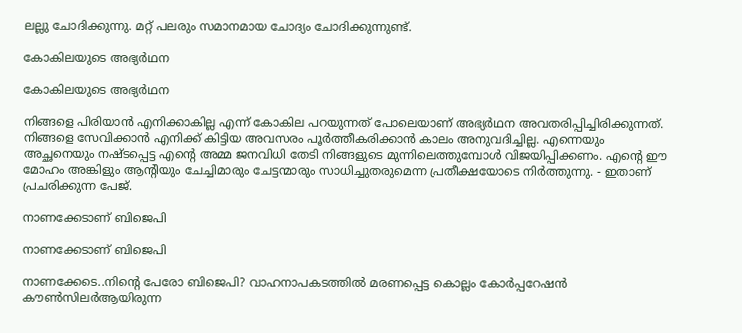ലല്ലു ചോദിക്കുന്നു. മറ്റ് പലരും സമാനമായ ചോദ്യം ചോദിക്കുന്നുണ്ട്.

കോകിലയുടെ അഭ്യര്‍ഥന

കോകിലയുടെ അഭ്യര്‍ഥന

നിങ്ങളെ പിരിയാന്‍ എനിക്കാകില്ല എന്ന് കോകില പറയുന്നത് പോലെയാണ് അഭ്യര്‍ഥന അവതരിപ്പിച്ചിരിക്കുന്നത്. നിങ്ങളെ സേവിക്കാന്‍ എനിക്ക് കിട്ടിയ അവസരം പൂര്‍ത്തീകരിക്കാന്‍ കാലം അനുവദിച്ചില്ല. എന്നെയും അച്ഛനെയും നഷ്ടപ്പെട്ട എന്റെ അമ്മ ജനവിധി തേടി നിങ്ങളുടെ മുന്നിലെത്തുമ്പോള്‍ വിജയിപ്പിക്കണം. എന്റെ ഈ മോഹം അങ്കിളും ആന്റിയും ചേച്ചിമാരും ചേട്ടന്മാരും സാധിച്ചുതരുമെന്ന പ്രതീക്ഷയോടെ നിര്‍ത്തുന്നു. - ഇതാണ് പ്രചരിക്കുന്ന പേജ്.

നാണക്കേടാണ് ബിജെപി

നാണക്കേടാണ് ബിജെപി

നാണക്കേടെ..നിന്റെ പേരോ ബിജെപി? വാഹനാപകടത്തില്‍ മരണപ്പെട്ട കൊല്ലം കോര്‍പ്പറേഷന്‍ കൗണ്‍സിലര്‍ആയിരുന്ന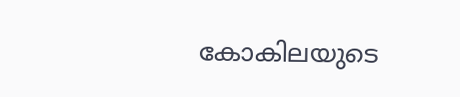കോകിലയുടെ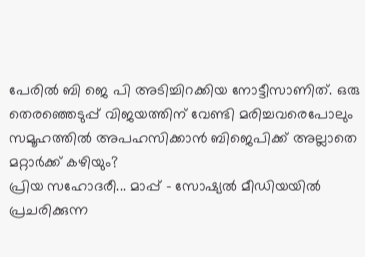പേരില്‍ ബി ജെ പി അടിച്ചിറക്കിയ നോട്ടീസാണിത്. ഒരു തെരഞ്ഞെടുപ്പ് വിജയത്തിന് വേണ്ടി മരിച്ചവരെപോലും സമൂഹത്തില്‍ അപഹസിക്കാന്‍ ബിജെപിക്ക് അല്ലാതെ മറ്റാര്‍ക്ക് കഴിയും?
പ്രിയ സഹോദരീ... മാപ്പ് - സോഷ്യല്‍ മീഡിയയില്‍ പ്രചരിക്കുന്ന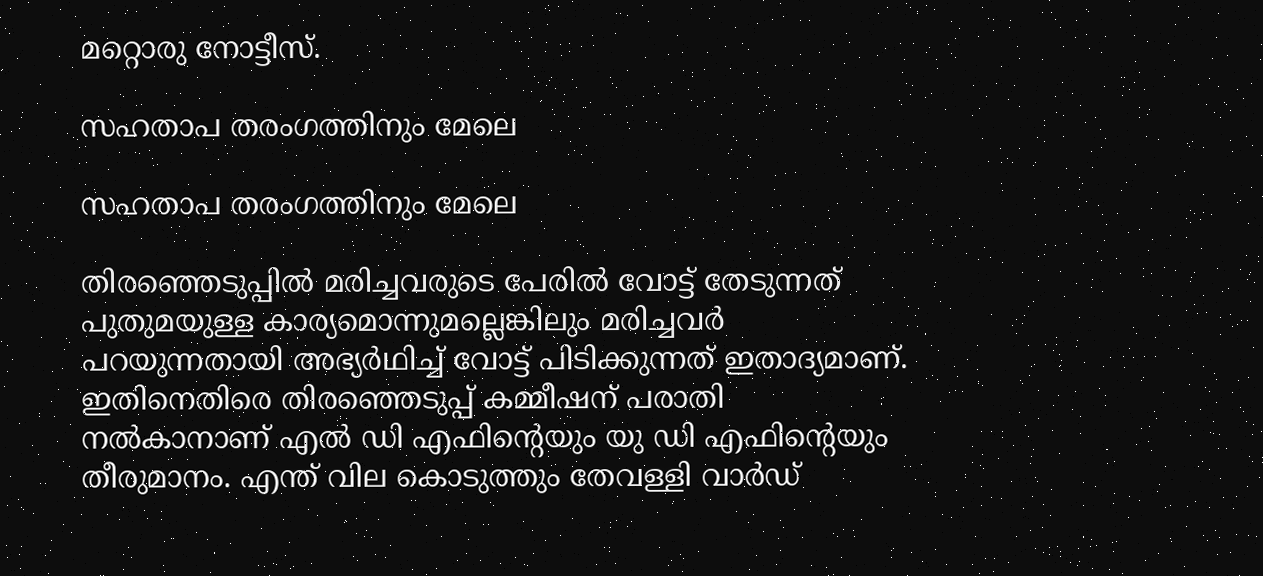മറ്റൊരു നോട്ടീസ്.

സഹതാപ തരംഗത്തിനും മേലെ

സഹതാപ തരംഗത്തിനും മേലെ

തിരഞ്ഞെടുപ്പില്‍ മരിച്ചവരുടെ പേരില്‍ വോട്ട് തേടുന്നത് പുതുമയുള്ള കാര്യമൊന്നുമല്ലെങ്കിലും മരിച്ചവര്‍ പറയുന്നതായി അഭ്യര്‍ഥിച്ച് വോട്ട് പിടിക്കുന്നത് ഇതാദ്യമാണ്. ഇതിനെതിരെ തിരഞ്ഞെടുപ്പ് കമ്മീഷന് പരാതി നല്‍കാനാണ് എല്‍ ഡി എഫിന്റെയും യു ഡി എഫിന്റെയും തീരുമാനം. എന്ത് വില കൊടുത്തും തേവള്ളി വാര്‍ഡ്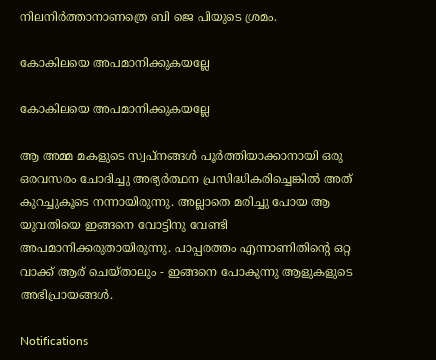നിലനിര്‍ത്താനാണത്രെ ബി ജെ പിയുടെ ശ്രമം.

കോകിലയെ അപമാനിക്കുകയല്ലേ

കോകിലയെ അപമാനിക്കുകയല്ലേ

ആ അമ്മ മകളുടെ സ്വപ്നങ്ങള്‍ പൂര്‍ത്തിയാക്കാനായി ഒരു ഒരവസരം ചോദിച്ചു അഭ്യര്‍ത്ഥന പ്രസിദ്ധികരിച്ചെങ്കില്‍ അത് കുറച്ചുകൂടെ നന്നായിരുന്നു. അല്ലാതെ മരിച്ചു പോയ ആ യുവതിയെ ഇങ്ങനെ വോട്ടിനു വേണ്ടി അപമാനിക്കരുതായിരുന്നു. പാപ്പരത്തം എന്നാണിതിന്റെ ഒറ്റ വാക്ക് ആര് ചെയ്താലും - ഇങ്ങനെ പോകുന്നു ആളുകളുടെ അഭിപ്രായങ്ങള്‍.

Notifications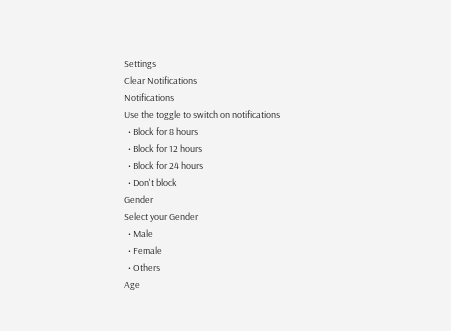Settings
Clear Notifications
Notifications
Use the toggle to switch on notifications
  • Block for 8 hours
  • Block for 12 hours
  • Block for 24 hours
  • Don't block
Gender
Select your Gender
  • Male
  • Female
  • Others
Age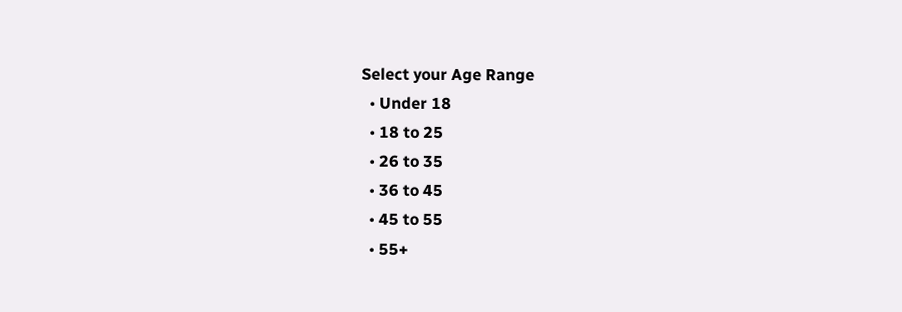Select your Age Range
  • Under 18
  • 18 to 25
  • 26 to 35
  • 36 to 45
  • 45 to 55
  • 55+